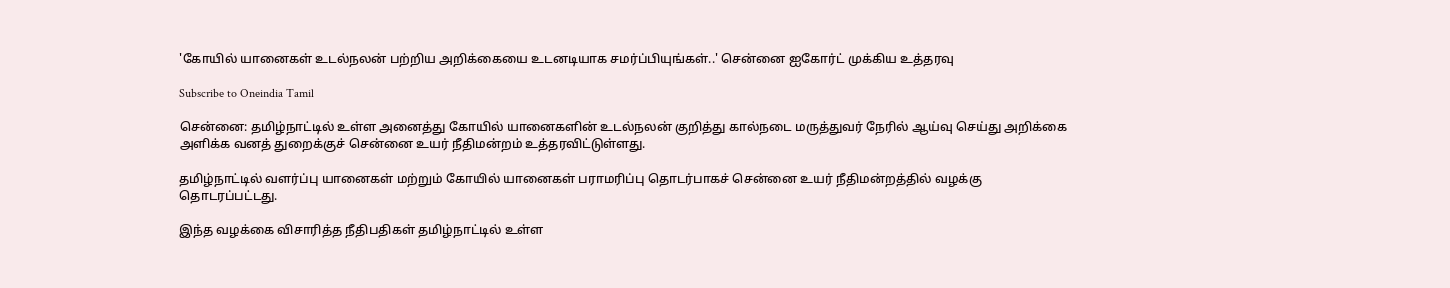'கோயில் யானைகள் உடல்நலன் பற்றிய அறிக்கையை உடனடியாக சமர்ப்பியுங்கள்..' சென்னை ஐகோர்ட் முக்கிய உத்தரவு

Subscribe to Oneindia Tamil

சென்னை: தமிழ்நாட்டில் உள்ள அனைத்து கோயில் யானைகளின் உடல்நலன் குறித்து கால்நடை மருத்துவர் நேரில் ஆய்வு செய்து அறிக்கை அளிக்க வனத் துறைக்குச் சென்னை உயர் நீதிமன்றம் உத்தரவிட்டுள்ளது.

தமிழ்நாட்டில் வளர்ப்பு யானைகள் மற்றும் கோயில் யானைகள் பராமரிப்பு தொடர்பாகச் சென்னை உயர் நீதிமன்றத்தில் வழக்கு தொடரப்பட்டது.

இந்த வழக்கை விசாரித்த நீதிபதிகள் தமிழ்நாட்டில் உள்ள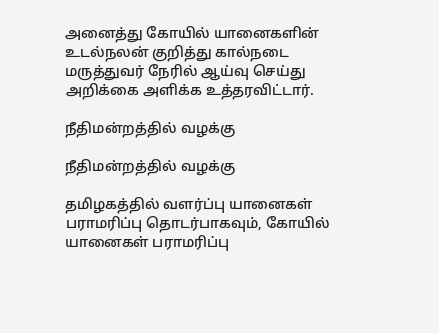அனைத்து கோயில் யானைகளின் உடல்நலன் குறித்து கால்நடை மருத்துவர் நேரில் ஆய்வு செய்து அறிக்கை அளிக்க உத்தரவிட்டார்.

நீதிமன்றத்தில் வழக்கு

நீதிமன்றத்தில் வழக்கு

தமிழகத்தில் வளர்ப்பு யானைகள் பராமரிப்பு தொடர்பாகவும், கோயில் யானைகள் பராமரிப்பு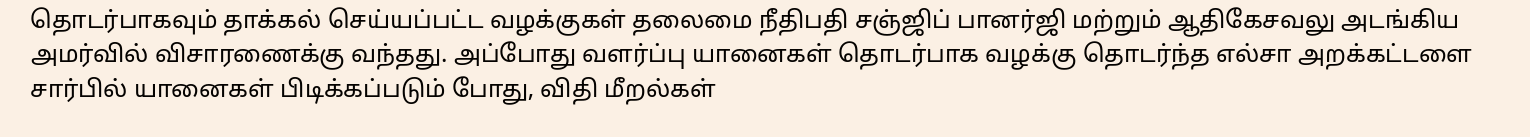தொடர்பாகவும் தாக்கல் செய்யப்பட்ட வழக்குகள் தலைமை நீதிபதி சஞ்ஜிப் பானர்ஜி மற்றும் ஆதிகேசவலு அடங்கிய அமர்வில் விசாரணைக்கு வந்தது. அப்போது வளர்ப்பு யானைகள் தொடர்பாக வழக்கு தொடர்ந்த எல்சா அறக்கட்டளை சார்பில் யானைகள் பிடிக்கப்படும் போது, விதி மீறல்கள்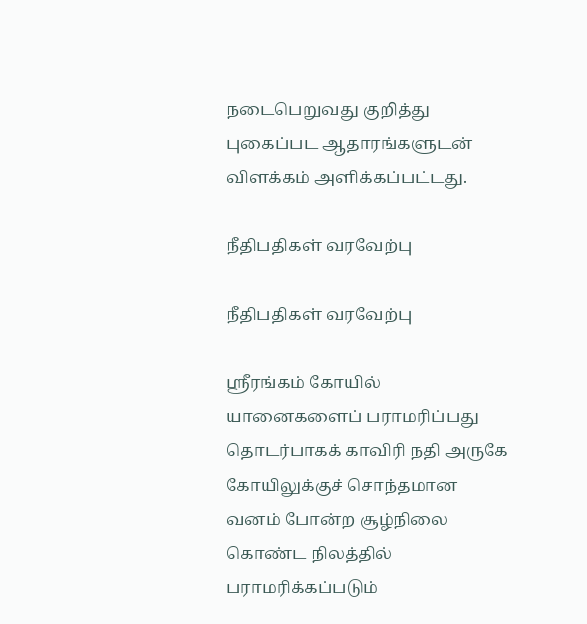நடைபெறுவது குறித்து புகைப்பட ஆதாரங்களுடன் விளக்கம் அளிக்கப்பட்டது.

நீதிபதிகள் வரவேற்பு

நீதிபதிகள் வரவேற்பு

ஸ்ரீரங்கம் கோயில் யானைகளைப் பராமரிப்பது தொடர்பாகக் காவிரி நதி அருகே கோயிலுக்குச் சொந்தமான வனம் போன்ற சூழ்நிலை கொண்ட நிலத்தில் பராமரிக்கப்படும்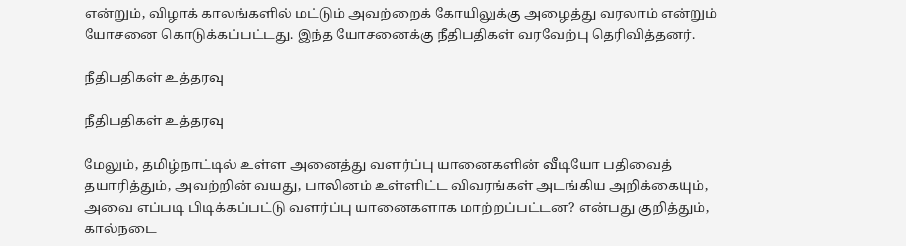என்றும், விழாக் காலங்களில் மட்டும் அவற்றைக் கோயிலுக்கு அழைத்து வரலாம் என்றும் யோசனை கொடுக்கப்பட்டது. இந்த யோசனைக்கு நீதிபதிகள் வரவேற்பு தெரிவித்தனர்.

நீதிபதிகள் உத்தரவு

நீதிபதிகள் உத்தரவு

மேலும், தமிழ்நாட்டில் உள்ள அனைத்து வளர்ப்பு யானைகளின் வீடியோ பதிவைத் தயாரித்தும், அவற்றின் வயது, பாலினம் உள்ளிட்ட விவரங்கள் அடங்கிய அறிக்கையும், அவை எப்படி பிடிக்கப்பட்டு வளர்ப்பு யானைகளாக மாற்றப்பட்டன? என்பது குறித்தும், கால்நடை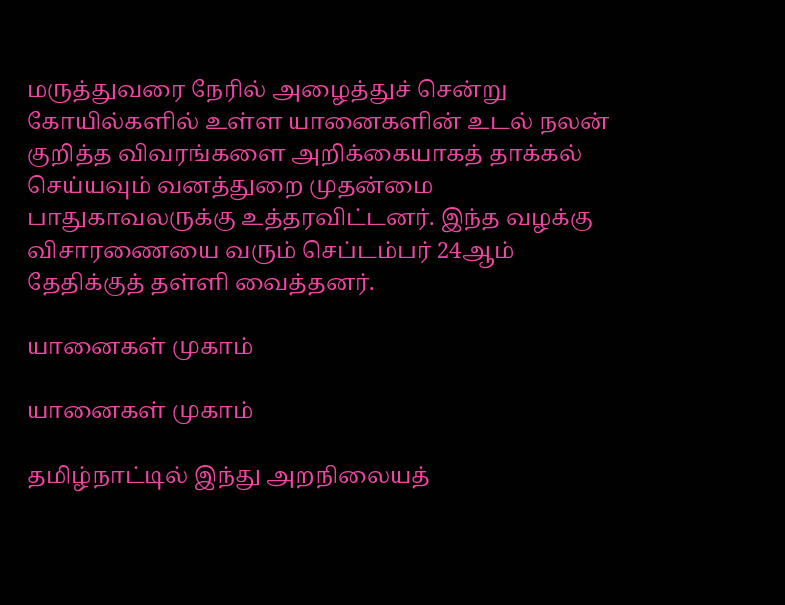மருத்துவரை நேரில் அழைத்துச் சென்று கோயில்களில் உள்ள யானைகளின் உடல் நலன் குறித்த விவரங்களை அறிக்கையாகத் தாக்கல் செய்யவும் வனத்துறை முதன்மை பாதுகாவலருக்கு உத்தரவிட்டனர். இந்த வழக்கு விசாரணையை வரும் செப்டம்பர் 24ஆம் தேதிக்குத் தள்ளி வைத்தனர்.

யானைகள் முகாம்

யானைகள் முகாம்

தமிழ்நாட்டில் இந்து அறநிலையத்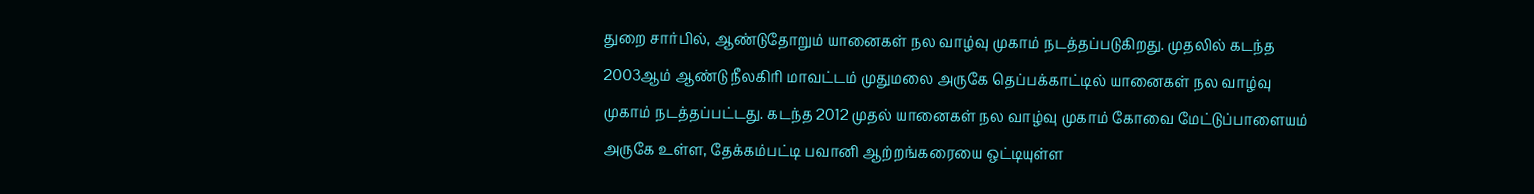துறை சார்பில், ஆண்டுதோறும் யானைகள் நல வாழ்வு முகாம் நடத்தப்படுகிறது. முதலில் கடந்த 2003ஆம் ஆண்டு நீலகிரி மாவட்டம் முதுமலை அருகே தெப்பக்காட்டில் யானைகள் நல வாழ்வு முகாம் நடத்தப்பட்டது. கடந்த 2012 முதல் யானைகள் நல வாழ்வு முகாம் கோவை மேட்டுப்பாளையம் அருகே உள்ள, தேக்கம்பட்டி பவானி ஆற்றங்கரையை ஒட்டியுள்ள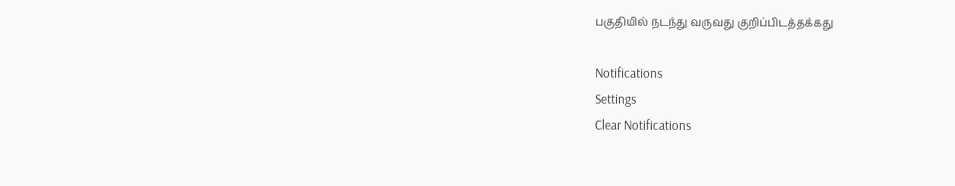பகுதியில் நடந்து வருவது குறிப்பிடத்தக்கது

Notifications
Settings
Clear Notifications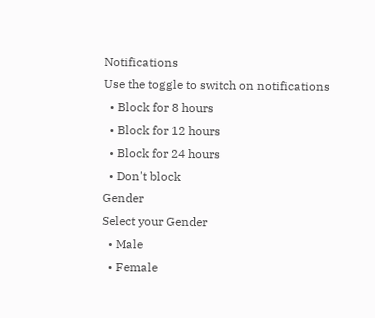Notifications
Use the toggle to switch on notifications
  • Block for 8 hours
  • Block for 12 hours
  • Block for 24 hours
  • Don't block
Gender
Select your Gender
  • Male
  • Female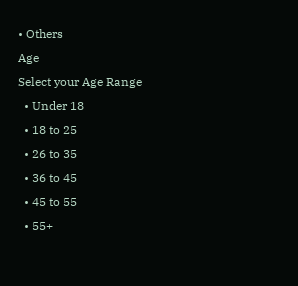• Others
Age
Select your Age Range
  • Under 18
  • 18 to 25
  • 26 to 35
  • 36 to 45
  • 45 to 55
  • 55+